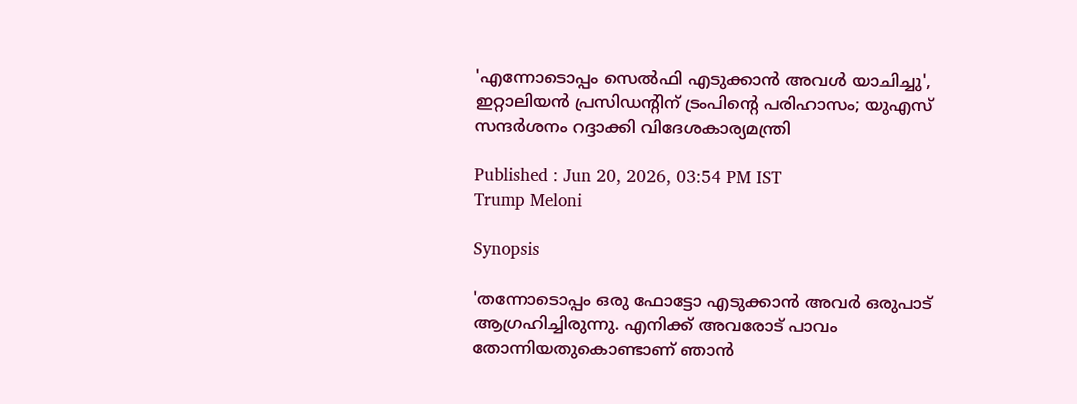'എന്നോടൊപ്പം സെല്‍ഫി എടുക്കാന്‍ അവള്‍ യാചിച്ചു', ഇറ്റാലിയന്‍ പ്രസിഡന്റിന് ട്രംപിന്റെ പരിഹാസം; യുഎസ് സന്ദര്‍ശനം റദ്ദാക്കി വിദേശകാര്യമന്ത്രി

Published : Jun 20, 2026, 03:54 PM IST
Trump Meloni

Synopsis

'തന്നോടൊപ്പം ഒരു ഫോട്ടോ എടുക്കാന്‍ അവര്‍ ഒരുപാട് ആഗ്രഹിച്ചിരുന്നു. എനിക്ക് അവരോട് പാവം തോന്നിയതുകൊണ്ടാണ് ഞാന്‍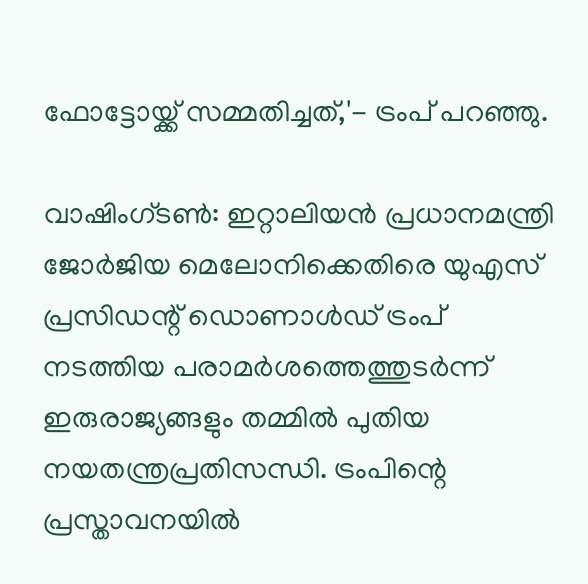ഫോട്ടോയ്ക്ക് സമ്മതിച്ചത്,'- ട്രംപ് പറഞ്ഞു.

വാഷിംഗ്ടണ്‍: ഇറ്റാലിയന്‍ പ്രധാനമന്ത്രി ജോര്‍ജിയ മെലോനിക്കെതിരെ യുഎസ് പ്രസിഡന്റ് ഡൊണാള്‍ഡ് ട്രംപ് നടത്തിയ പരാമര്‍ശത്തെത്തുടര്‍ന്ന് ഇരുരാജ്യങ്ങളും തമ്മില്‍ പുതിയ നയതന്ത്രപ്രതിസന്ധി. ട്രംപിന്റെ പ്രസ്താവനയില്‍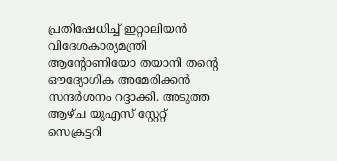പ്രതിഷേധിച്ച് ഇറ്റാലിയന്‍ വിദേശകാര്യമന്ത്രി ആന്റോണിയോ തയാനി തന്റെ ഔദ്യോഗിക അമേരിക്കന്‍ സന്ദര്‍ശനം റദ്ദാക്കി. അടുത്ത ആഴ്ച യുഎസ് സ്റ്റേറ്റ് സെക്രട്ടറി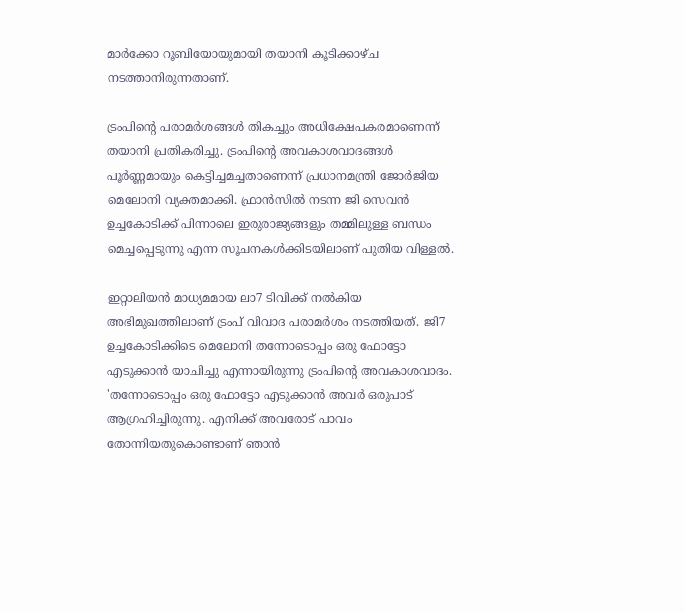മാര്‍ക്കോ റൂബിയോയുമായി തയാനി കൂടിക്കാഴ്ച നടത്താനിരുന്നതാണ്.

ട്രംപിന്റെ പരാമര്‍ശങ്ങള്‍ തികച്ചും അധിക്ഷേപകരമാണെന്ന് തയാനി പ്രതികരിച്ചു. ട്രംപിന്റെ അവകാശവാദങ്ങള്‍ പൂര്‍ണ്ണമായും കെട്ടിച്ചമച്ചതാണെന്ന് പ്രധാനമന്ത്രി ജോര്‍ജിയ മെലോനി വ്യക്തമാക്കി. ഫ്രാന്‍സില്‍ നടന്ന ജി സെവന്‍ ഉച്ചകോടിക്ക് പിന്നാലെ ഇരുരാജ്യങ്ങളും തമ്മിലുള്ള ബന്ധം മെച്ചപ്പെടുന്നു എന്ന സൂചനകള്‍ക്കിടയിലാണ് പുതിയ വിള്ളല്‍.

ഇറ്റാലിയന്‍ മാധ്യമമായ ലാ7 ടിവിക്ക് നല്‍കിയ അഭിമുഖത്തിലാണ് ട്രംപ് വിവാദ പരാമര്‍ശം നടത്തിയത്. ജി7 ഉച്ചകോടിക്കിടെ മെലോനി തന്നോടൊപ്പം ഒരു ഫോട്ടോ എടുക്കാന്‍ യാചിച്ചു എന്നായിരുന്നു ട്രംപിന്റെ അവകാശവാദം. 'തന്നോടൊപ്പം ഒരു ഫോട്ടോ എടുക്കാന്‍ അവര്‍ ഒരുപാട് ആഗ്രഹിച്ചിരുന്നു. എനിക്ക് അവരോട് പാവം തോന്നിയതുകൊണ്ടാണ് ഞാന്‍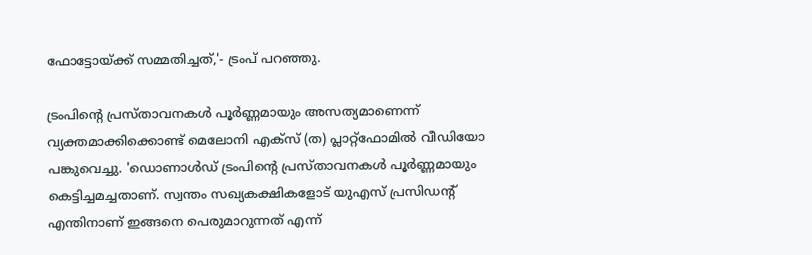ഫോട്ടോയ്ക്ക് സമ്മതിച്ചത്,'- ട്രംപ് പറഞ്ഞു.

ട്രംപിന്റെ പ്രസ്താവനകള്‍ പൂര്‍ണ്ണമായും അസത്യമാണെന്ന് വ്യക്തമാക്കിക്കൊണ്ട് മെലോനി എക്‌സ് (ത) പ്ലാറ്റ്ഫോമില്‍ വീഡിയോ പങ്കുവെച്ചു. 'ഡൊണാള്‍ഡ് ട്രംപിന്റെ പ്രസ്താവനകള്‍ പൂര്‍ണ്ണമായും കെട്ടിച്ചമച്ചതാണ്. സ്വന്തം സഖ്യകക്ഷികളോട് യുഎസ് പ്രസിഡന്റ് എന്തിനാണ് ഇങ്ങനെ പെരുമാറുന്നത് എന്ന്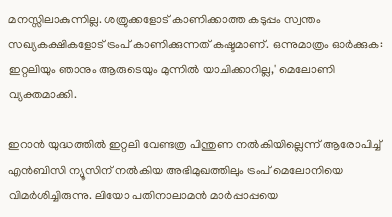മനസ്സിലാകുന്നില്ല. ശത്രുക്കളോട് കാണിക്കാത്ത കടുപ്പം സ്വന്തം സഖ്യകക്ഷികളോട് ട്രംപ് കാണിക്കുന്നത് കഷ്ടമാണ്. ഒന്നുമാത്രം ഓര്‍ക്കുക: ഇറ്റലിയും ഞാനും ആരുടെയും മുന്നില്‍ യാചിക്കാറില്ല,' മെലോണി വ്യക്തമാക്കി.

ഇറാന്‍ യുദ്ധത്തില്‍ ഇറ്റലി വേണ്ടത്ര പിന്തുണ നല്‍കിയില്ലെന്ന് ആരോപിച്ച് എന്‍ബിസി ന്യൂസിന് നല്‍കിയ അഭിമുഖത്തിലും ട്രംപ് മെലോനിയെ വിമര്‍ശിച്ചിരുന്നു. ലിയോ പതിനാലാമന്‍ മാര്‍പ്പാപ്പയെ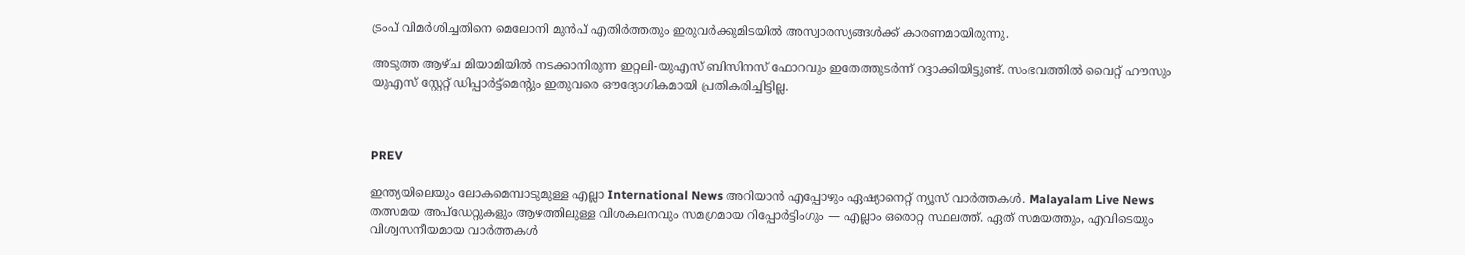ട്രംപ് വിമര്‍ശിച്ചതിനെ മെലോനി മുന്‍പ് എതിര്‍ത്തതും ഇരുവര്‍ക്കുമിടയില്‍ അസ്വാരസ്യങ്ങള്‍ക്ക് കാരണമായിരുന്നു.

അടുത്ത ആഴ്ച മിയാമിയില്‍ നടക്കാനിരുന്ന ഇറ്റലി-യുഎസ് ബിസിനസ് ഫോറവും ഇതേത്തുടര്‍ന്ന് റദ്ദാക്കിയിട്ടുണ്ട്. സംഭവത്തില്‍ വൈറ്റ് ഹൗസും യുഎസ് സ്റ്റേറ്റ് ഡിപ്പാര്‍ട്ട്‌മെന്റും ഇതുവരെ ഔദ്യോഗികമായി പ്രതികരിച്ചിട്ടില്ല.



PREV

ഇന്ത്യയിലെയും ലോകമെമ്പാടുമുള്ള എല്ലാ International News അറിയാൻ എപ്പോഴും ഏഷ്യാനെറ്റ് ന്യൂസ് വാർത്തകൾ. Malayalam Live News  തത്സമയ അപ്‌ഡേറ്റുകളും ആഴത്തിലുള്ള വിശകലനവും സമഗ്രമായ റിപ്പോർട്ടിംഗും — എല്ലാം ഒരൊറ്റ സ്ഥലത്ത്. ഏത് സമയത്തും, എവിടെയും വിശ്വസനീയമായ വാർത്തകൾ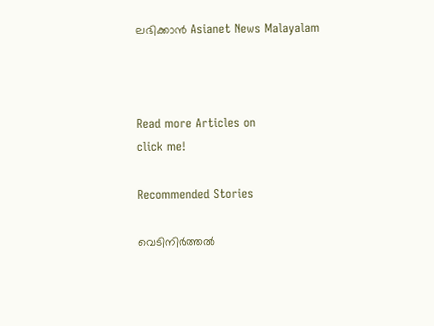ലഭിക്കാൻ Asianet News Malayalam



Read more Articles on
click me!

Recommended Stories

വെടിനിർത്തൽ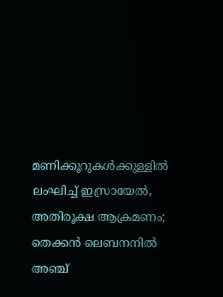മണിക്കൂറുകൾക്കുള്ളിൽ ലംഘിച്ച് ഇസ്രായേൽ, അതിരൂക്ഷ ആക്രമണം; തെക്കൻ ലെബനനിൽ അഞ്ച്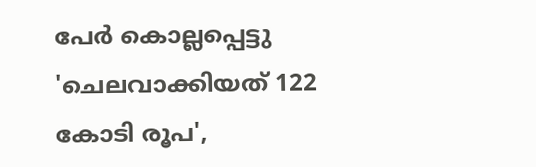പേർ കൊല്ലപ്പെട്ടു
'ചെലവാക്കിയത് 122 കോടി രൂപ',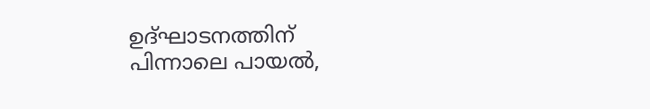ഉദ്ഘാടനത്തിന് പിന്നാലെ പായൽ,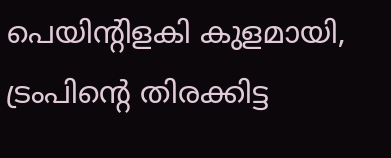പെയിന്റിളകി കുളമായി, ട്രംപിന്റെ തിരക്കിട്ട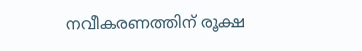നവീകരണത്തിന് രൂക്ഷ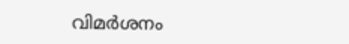വിമർശനം